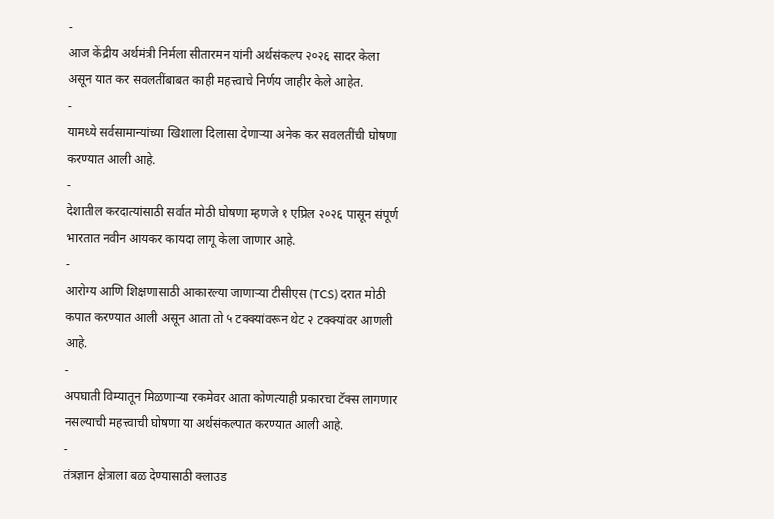-
आज केंद्रीय अर्थमंत्री निर्मला सीतारमन यांनी अर्थसंकल्प २०२६ सादर केला असून यात कर सवलतींबाबत काही महत्त्वाचे निर्णय जाहीर केले आहेत.
-
यामध्ये सर्वसामान्यांच्या खिशाला दिलासा देणाऱ्या अनेक कर सवलतींची घोषणा करण्यात आली आहे.
-
देशातील करदात्यांसाठी सर्वात मोठी घोषणा म्हणजे १ एप्रिल २०२६ पासून संपूर्ण भारतात नवीन आयकर कायदा लागू केला जाणार आहे.
-
आरोग्य आणि शिक्षणासाठी आकारल्या जाणाऱ्या टीसीएस (TCS) दरात मोठी कपात करण्यात आली असून आता तो ५ टक्क्यांवरून थेट २ टक्क्यांवर आणली आहे.
-
अपघाती विम्यातून मिळणाऱ्या रकमेवर आता कोणत्याही प्रकारचा टॅक्स लागणार नसल्याची महत्त्वाची घोषणा या अर्थसंकल्पात करण्यात आली आहे.
-
तंत्रज्ञान क्षेत्राला बळ देण्यासाठी क्लाउड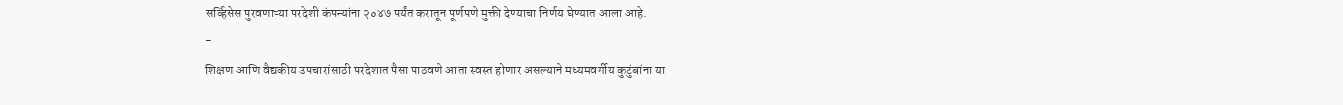सर्व्हिसेस पुरवणाऱ्या परदेशी कंपन्यांना २०४७ पर्यंत करातून पूर्णपणे मुक्ती देण्याचा निर्णय घेण्यात आला आहे.
-
शिक्षण आणि वैद्यकीय उपचारांसाठी परदेशात पैसा पाठवणे आता स्वस्त होणार असल्याने मध्यमवर्गीय कुटुंबांना या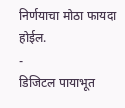निर्णयाचा मोठा फायदा होईल.
-
डिजिटल पायाभूत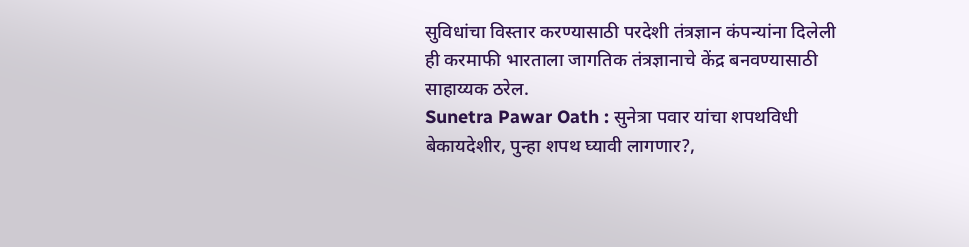सुविधांचा विस्तार करण्यासाठी परदेशी तंत्रज्ञान कंपन्यांना दिलेली ही करमाफी भारताला जागतिक तंत्रज्ञानाचे केंद्र बनवण्यासाठी साहाय्यक ठरेल.
Sunetra Pawar Oath : सुनेत्रा पवार यांचा शपथविधी बेकायदेशीर, पुन्हा शपथ घ्यावी लागणार?,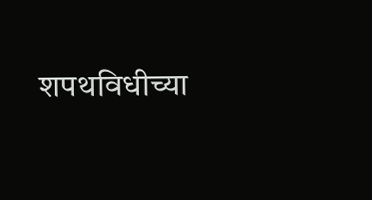शपथविधीच्या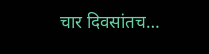चार दिवसांतच…